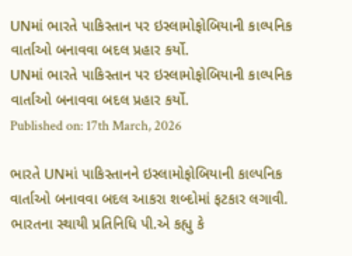UNમાં ભારતે પાકિસ્તાન પર ઇસ્લામોફોબિયાની કાલ્પનિક વાર્તાઓ બનાવવા બદલ પ્રહાર કર્યો.
UNમાં ભારતે પાકિસ્તાન પર ઇસ્લામોફોબિયાની કાલ્પનિક વાર્તાઓ બનાવવા બદલ પ્રહાર કર્યો.
Published on: 17th March, 2026

ભારતે UNમાં પાકિસ્તાનને ઇસ્લામોફોબિયાની કાલ્પનિક વાર્તાઓ બનાવવા બદલ આકરા શબ્દોમાં ફટકાર લગાવી. ભારતના સ્થાયી પ્રતિનિધિ પી.એ કહ્યુ કે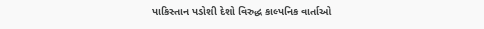પાકિસ્તાન પડોશી દેશો વિરુદ્ધ કાલ્પનિક વાર્તાઓ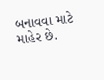બનાવવા માટે માહેર છે.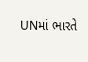UNમાં ભારતે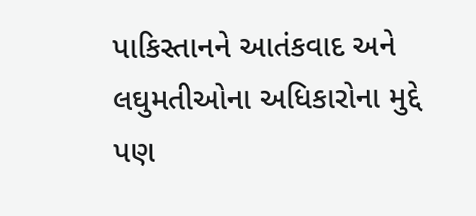પાકિસ્તાનને આતંકવાદ અને લઘુમતીઓના અધિકારોના મુદ્દે પણ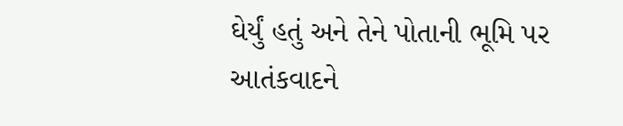ઘેર્યું હતું અને તેને પોતાની ભૂમિ પર આતંકવાદને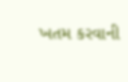ખતમ કરવાની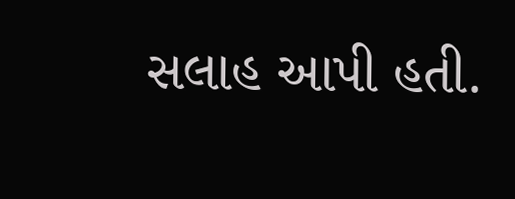સલાહ આપી હતી.